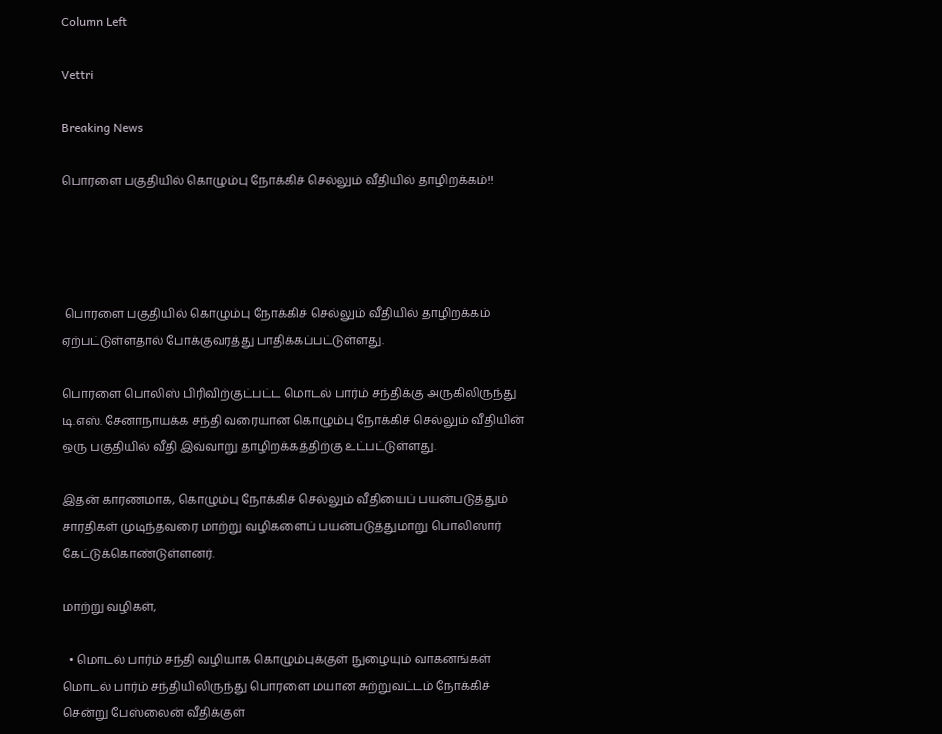Column Left

Vettri

Breaking News

பொரளை பகுதியில் கொழும்பு நோக்கிச் செல்லும் வீதியில் தாழிறக்கம்!!




 பொரளை பகுதியில் கொழும்பு நோக்கிச் செல்லும் வீதியில் தாழிறக்கம் ஏற்பட்டுள்ளதால் போக்குவரத்து பாதிக்கப்பட்டுள்ளது.

பொரளை பொலிஸ் பிரிவிற்குட்பட்ட மொடல் பார்ம் சந்திக்கு அருகிலிருந்து டி.எஸ். சேனாநாயக்க சந்தி வரையான கொழும்பு நோக்கிச் செல்லும் வீதியின் ஒரு பகுதியில் வீதி இவ்வாறு தாழிறக்கத்திற்கு உட்பட்டுள்ளது.

இதன் காரணமாக, கொழும்பு நோக்கிச் செல்லும் வீதியைப் பயன்படுத்தும் சாரதிகள் முடிந்தவரை மாற்று வழிகளைப் பயன்படுத்துமாறு பொலிஸார் கேட்டுக்கொண்டுள்ளனர்.

மாற்று வழிகள்,

  • மொடல் பார்ம் சந்தி வழியாக கொழும்புக்குள் நுழையும் வாகனங்கள் மொடல் பார்ம் சந்தியிலிருந்து பொரளை மயான சுற்றுவட்டம் நோக்கிச் சென்று பேஸ்லைன் வீதிக்குள்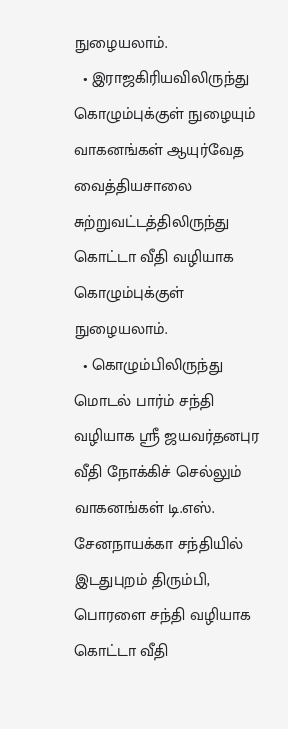நுழையலாம்.
  • இராஜகிரியவிலிருந்து கொழும்புக்குள் நுழையும் வாகனங்கள் ஆயுர்வேத வைத்தியசாலை சுற்றுவட்டத்திலிருந்து கொட்டா வீதி வழியாக கொழும்புக்குள் நுழையலாம்.
  • கொழும்பிலிருந்து மொடல் பார்ம் சந்தி வழியாக ஸ்ரீ ஜயவர்தனபுர வீதி நோக்கிச் செல்லும் வாகனங்கள் டி.எஸ். சேனநாயக்கா சந்தியில் இடதுபுறம் திரும்பி, பொரளை சந்தி வழியாக கொட்டா வீதி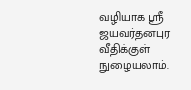வழியாக ஸ்ரீ ஜயவர்தனபுர வீதிக்குள் நுழையலாம்.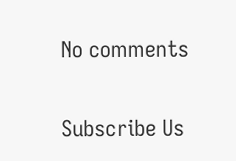No comments

Subscribe Us